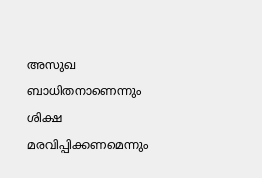അസുഖ ബാധിതനാണെന്നും ശിക്ഷ മരവിപ്പിക്കണമെന്നും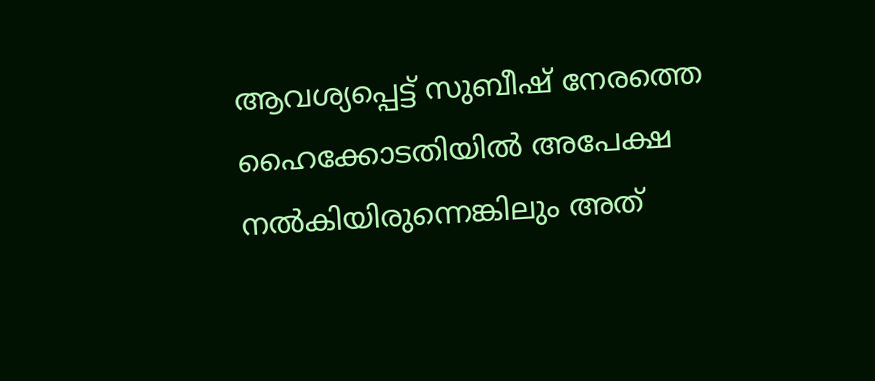ആവശ്യപ്പെട്ട് സുബീഷ് നേരത്തെ ഹൈക്കോടതിയിൽ അപേക്ഷ നൽകിയിരുന്നെങ്കിലും അത്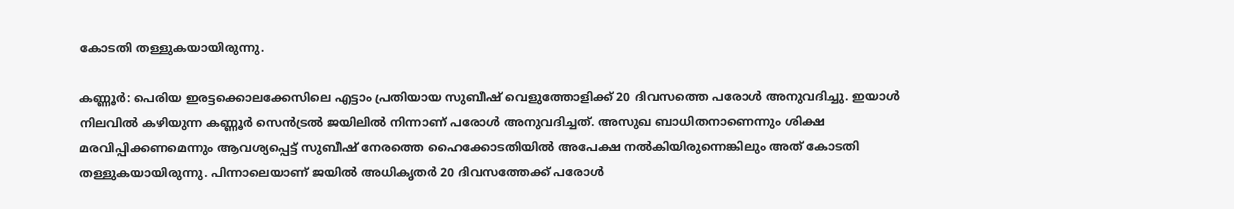കോടതി തള്ളുകയായിരുന്നു.

കണ്ണൂർ: പെരിയ ഇരട്ടക്കൊലക്കേസിലെ എട്ടാം പ്രതിയായ സുബീഷ് വെളുത്തോളിക്ക് 20 ദിവസത്തെ പരോൾ അനുവദിച്ചു. ഇയാൾ നിലവിൽ കഴിയുന്ന കണ്ണൂർ സെൻട്രൽ ജയിലിൽ നിന്നാണ് പരോൾ അനുവദിച്ചത്. അസുഖ ബാധിതനാണെന്നും ശിക്ഷ മരവിപ്പിക്കണമെന്നും ആവശ്യപ്പെട്ട് സുബീഷ് നേരത്തെ ഹൈക്കോടതിയിൽ അപേക്ഷ നൽകിയിരുന്നെങ്കിലും അത് കോടതി തള്ളുകയായിരുന്നു. പിന്നാലെയാണ് ജയിൽ അധികൃതർ 20 ദിവസത്തേക്ക് പരോൾ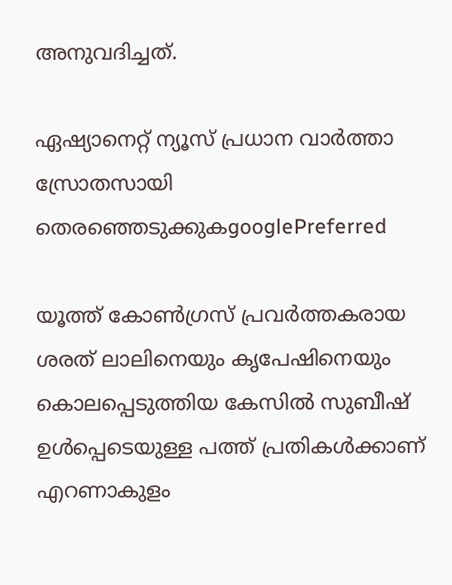അനുവദിച്ചത്.

ഏഷ്യാനെറ്റ് ന്യൂസ് പ്രധാന വാർത്താ സ്രോതസായി തെരഞ്ഞെടുക്കുകgooglePreferred

യൂത്ത് കോൺഗ്രസ് പ്രവർത്തകരായ ശരത് ലാലിനെയും കൃപേഷിനെയും കൊലപ്പെടുത്തിയ കേസിൽ സുബീഷ് ഉൾപ്പെടെയുള്ള പത്ത് പ്രതികൾക്കാണ് എറണാകുളം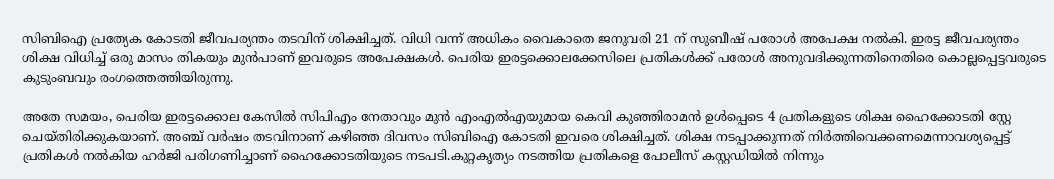സിബിഐ പ്രത്യേക കോടതി ജീവപര്യന്തം തടവിന് ശിക്ഷിച്ചത്. വിധി വന്ന് അധികം വൈകാതെ ജനുവരി 21 ന് സുബീഷ് പരോൾ അപേക്ഷ നൽകി. ഇരട്ട ജീവപര്യന്തം ശിക്ഷ വിധിച്ച് ഒരു മാസം തികയും മുൻപാണ് ഇവരുടെ അപേക്ഷകൾ. പെരിയ ഇരട്ടക്കൊലക്കേസിലെ പ്രതികൾക്ക് പരോൾ അനുവദിക്കുന്നതിനെതിരെ കൊല്ലപ്പെട്ടവരുടെ കുടുംബവും രംഗത്തെത്തിയിരുന്നു.

അതേ സമയം, പെരിയ ഇരട്ടക്കൊല കേസില്‍ സിപിഎം നേതാവും മുന്‍ എംഎല്‍എയുമായ കെവി കുഞ്ഞിരാമന്‍ ഉള്‍പ്പെടെ 4 പ്രതികളുടെ ശിക്ഷ ഹൈക്കോടതി സ്റ്റേ ചെയ്തിരിക്കുകയാണ്. അഞ്ച് വര്‍ഷം തടവിനാണ് കഴിഞ്ഞ ദിവസം സിബിഐ കോടതി ഇവരെ ശിക്ഷിച്ചത്. ശിക്ഷ നടപ്പാക്കുന്നത് നിര്‍ത്തിവെക്കണമെന്നാവശ്യപ്പെട്ട് പ്രതികള്‍ നല്‍കിയ ഹര്‍ജി പരിഗണിച്ചാണ് ഹൈക്കോടതിയുടെ നടപടി.കുറ്റകൃത്യം നടത്തിയ പ്രതികളെ പോലീസ് കസ്റ്റഡിയില്‍ നിന്നും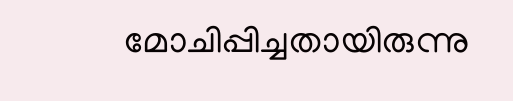മോചിപ്പിച്ചതായിരുന്നു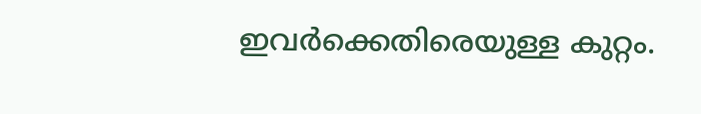ഇവര്‍ക്കെതിരെയുള്ള കുറ്റം.